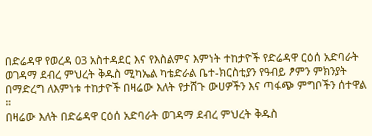በድሬዳዋ የወረዳ 03 አስተዳደር እና የእስልምና እምነት ተከታዮች የድሬዳዋ ርዕሰ አድባራት ወገዳማ ደብረ ምህረት ቅዱስ ሚካኤል ካቴድራል ቤተ-ክርስቲያን የዓብይ ፆምን ምክንያት በማድረግ ለእምነቱ ተከታዮች በዛሬው እለት የታሸጉ ውሀዎችን እና ጣፋጭ ምግቦችን ሰተዋል ።
በዛሬው እለት በድሬዳዋ ርዕሰ አድባራት ወገዳማ ደብረ ምህረት ቅዱስ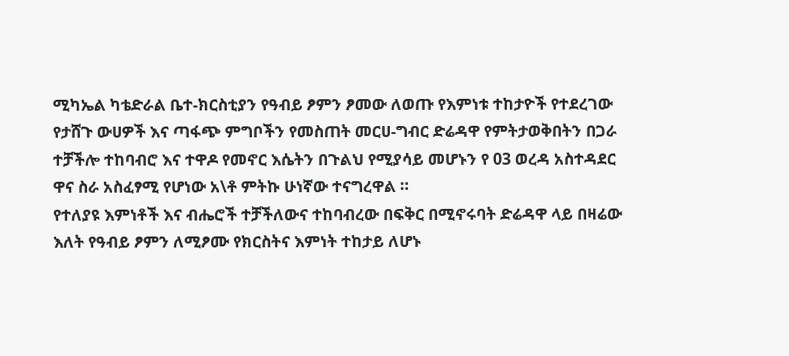ሚካኤል ካቴድራል ቤተ-ክርስቲያን የዓብይ ፆምን ፆመው ለወጡ የእምነቱ ተከታዮች የተደረገው የታሸጉ ውሀዎች እና ጣፋጭ ምግቦችን የመስጠት መርሀ-ግብር ድሬዳዋ የምትታወቅበትን በጋራ ተቻችሎ ተከባብሮ እና ተዋዶ የመኖር እሴትን በጉልህ የሚያሳይ መሆኑን የ 03 ወረዳ አስተዳደር ዋና ስራ አስፈፃሚ የሆነው አ\ቶ ምትኩ ሁነኛው ተናግረዋል ።
የተለያዩ እምነቶች እና ብሔሮች ተቻችለውና ተከባብረው በፍቅር በሚኖሩባት ድሬዳዋ ላይ በዛሬው እለት የዓብይ ፆምን ለሚፆሙ የክርስትና እምነት ተከታይ ለሆኑ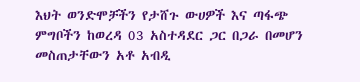እህት ወንድሞቻችን የታሸጉ ውሀዎች እና ጣፋጭ ምግቦችን ከወረዳ 03 አስተዳደር ጋር በጋራ በመሆን መስጠታቸውን አቶ አብዲ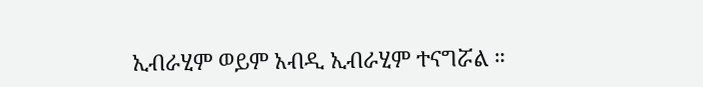ኢብራሂም ወይም አብዲ ኢብራሂም ተናግሯል ።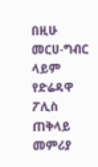በዚሁ መርሀ-ግብር ላይም የድሬዳዋ ፖሊስ ጠቅላይ መምሪያ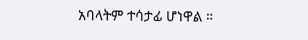አባላትም ተሳታፊ ሆነዋል ።